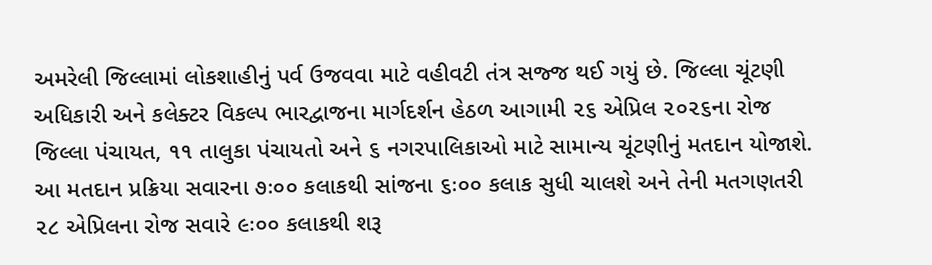અમરેલી જિલ્લામાં લોકશાહીનું પર્વ ઉજવવા માટે વહીવટી તંત્ર સજ્જ થઈ ગયું છે. જિલ્લા ચૂંટણી અધિકારી અને કલેક્ટર વિકલ્પ ભારદ્વાજના માર્ગદર્શન હેઠળ આગામી ૨૬ એપ્રિલ ૨૦૨૬ના રોજ જિલ્લા પંચાયત, ૧૧ તાલુકા પંચાયતો અને ૬ નગરપાલિકાઓ માટે સામાન્ય ચૂંટણીનું મતદાન યોજાશે. આ મતદાન પ્રક્રિયા સવારના ૭ઃ૦૦ કલાકથી સાંજના ૬ઃ૦૦ કલાક સુધી ચાલશે અને તેની મતગણતરી ૨૮ એપ્રિલના રોજ સવારે ૯ઃ૦૦ કલાકથી શરૂ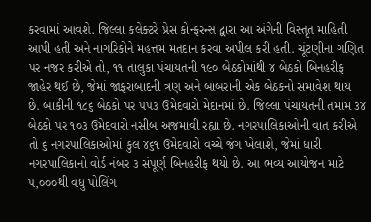કરવામાં આવશે. જિલ્લા કલેક્ટરે પ્રેસ કોન્ફરન્સ દ્વારા આ અંગેની વિસ્તૃત માહિતી આપી હતી અને નાગરિકોને મહત્તમ મતદાન કરવા અપીલ કરી હતી. ચૂંટણીના ગણિત પર નજર કરીએ તો, ૧૧ તાલુકા પંચાયતની ૧૯૦ બેઠકોમાંથી ૪ બેઠકો બિનહરીફ જાહેર થઈ છે, જેમાં જાફરાબાદની ત્રણ અને બાબરાની એક બેઠકનો સમાવેશ થાય છે. બાકીની ૧૮૬ બેઠકો પર ૫૫૩ ઉમેદવારો મેદાનમાં છે. જિલ્લા પંચાયતની તમામ ૩૪ બેઠકો પર ૧૦૩ ઉમેદવારો નસીબ અજમાવી રહ્યા છે. નગરપાલિકાઓની વાત કરીએ તો ૬ નગરપાલિકાઓમાં કુલ ૪૬૧ ઉમેદવારો વચ્ચે જંગ ખેલાશે, જેમાં ધારી નગરપાલિકાનો વોર્ડ નંબર ૩ સંપૂર્ણ બિનહરીફ થયો છે. આ ભવ્ય આયોજન માટે ૫,૦૦૦થી વધુ પોલિંગ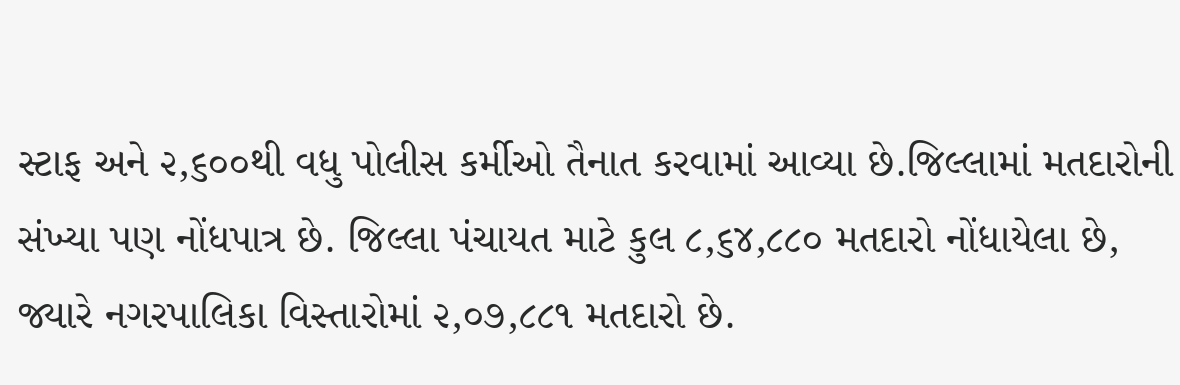સ્ટાફ અને ૨,૬૦૦થી વધુ પોલીસ કર્મીઓ તૈનાત કરવામાં આવ્યા છે.જિલ્લામાં મતદારોની સંખ્યા પણ નોંધપાત્ર છે. જિલ્લા પંચાયત માટે કુલ ૮,૬૪,૮૮૦ મતદારો નોંધાયેલા છે, જ્યારે નગરપાલિકા વિસ્તારોમાં ૨,૦૭,૮૮૧ મતદારો છે.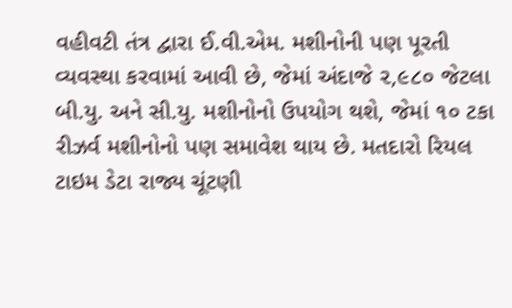વહીવટી તંત્ર દ્વારા ઈ.વી.એમ. મશીનોની પણ પૂરતી વ્યવસ્થા કરવામાં આવી છે, જેમાં અંદાજે ૨,૯૮૦ જેટલા બી.યુ. અને સી.યુ. મશીનોનો ઉપયોગ થશે, જેમાં ૧૦ ટકા રીઝર્વ મશીનોનો પણ સમાવેશ થાય છે. મતદારો રિયલ ટાઇમ ડેટા રાજ્ય ચૂંટણી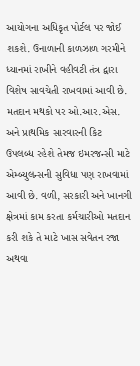આયોગના અધિકૃત પોર્ટલ પર જોઈ શકશે. ઉનાળાની કાળઝાળ ગરમીને ધ્યાનમાં રાખીને વહીવટી તંત્ર દ્વારા વિશેષ સાવચેતી રાખવામાં આવી છે. મતદાન મથકો પર ઓ.આર.એસ. અને પ્રાથમિક સારવારની કિટ ઉપલબ્ધ રહેશે તેમજ ઇમરજન્સી માટે એમ્બ્યુલન્સની સુવિધા પણ રાખવામાં આવી છે. વળી, સરકારી અને ખાનગી ક્ષેત્રમાં કામ કરતા કર્મચારીઓ મતદાન કરી શકે તે માટે ખાસ સવેતન રજા અથવા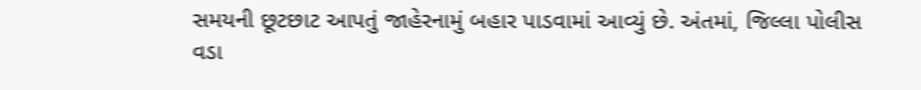સમયની છૂટછાટ આપતું જાહેરનામું બહાર પાડવામાં આવ્યું છે. અંતમાં, જિલ્લા પોલીસ વડા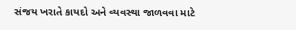સંજય ખરાતે કાયદો અને વ્યવસ્થા જાળવવા માટે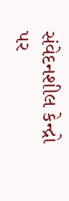સંવેદનશીલ કેન્દ્રો પર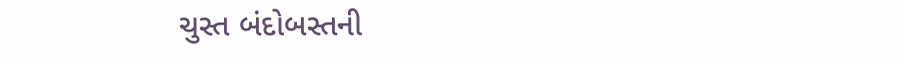ચુસ્ત બંદોબસ્તની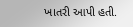ખાતરી આપી હતી.